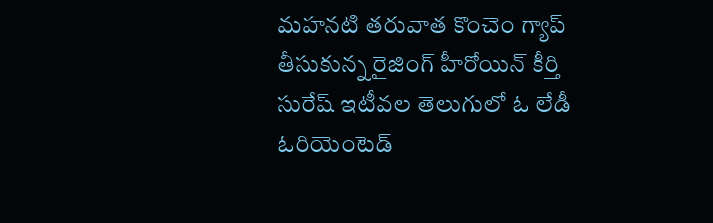మహనటి తరువాత కొంచెం గ్యాప్ తీసుకున్న రైజింగ్ హీరోయిన్ కీర్తి సురేష్ ఇటీవల తెలుగులో ఓ లేడీ ఓరియెంటెడ్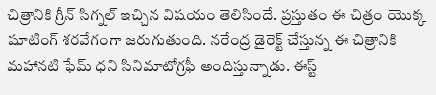చిత్రానికి గ్రీన్ సిగ్నల్ ఇచ్చిన విషయం తెలిసిందే. ప్రస్తుతం ఈ చిత్రం యొక్క షూటింగ్ శరవేగంగా జరుగుతుంది. నరేంద్ర డైరెక్ట్ చేస్తున్న ఈ చిత్రానికి మహానటి ఫేమ్ ధని సినిమాటోగ్రఫీ అందిస్తున్నాడు. ఈస్ట్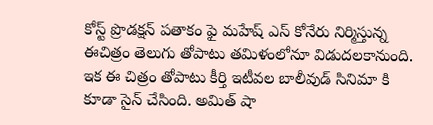కోస్ట్ ప్రొడక్షన్ పతాకం ఫై మహేష్ ఎస్ కోనేరు నిర్మిస్తున్న ఈచిత్రం తెలుగు తోపాటు తమిళంలోనూ విడుదలకానుంది.
ఇక ఈ చిత్రం తోపాటు కీర్తి ఇటీవల బాలీవుడ్ సినిమా కి కూడా సైన్ చేసింది. అమిత్ షా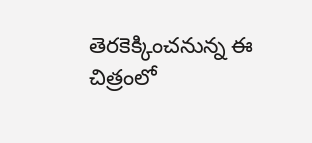తెరకెక్కించనున్న ఈ చిత్రంలో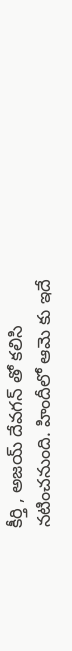కీర్తి , అజయ్ దేవగన్ తో కలిసి నటించనుంది. హిందీలో ఆమె కు ఇదే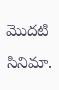మొదటి సినిమా.